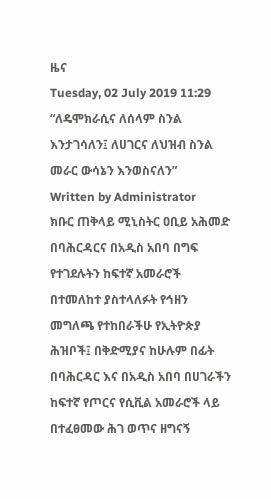ዜና
Tuesday, 02 July 2019 11:29
“ለዴሞክራሲና ለሰላም ስንል እንታገሳለን፤ ለሀገርና ለህዝብ ስንል መራር ውሳኔን እንወስናለን”
Written by Administrator
ክቡር ጠቅላይ ሚኒስትር ዐቢይ አሕመድ በባሕርዳርና በአዲስ አበባ በግፍ የተገደሉትን ከፍተኛ አመራሮች በተመለከተ ያስተላለፉት የኅዘን መግለጫ የተከበራችሁ የኢትዮጵያ ሕዝቦች፤ በቅድሚያና ከሁሉም በፊት በባሕርዳር እና በአዲስ አበባ በሀገራችን ከፍተኛ የጦርና የሲቪል አመራሮች ላይ በተፈፀመው ሕገ ወጥና ዘግናኝ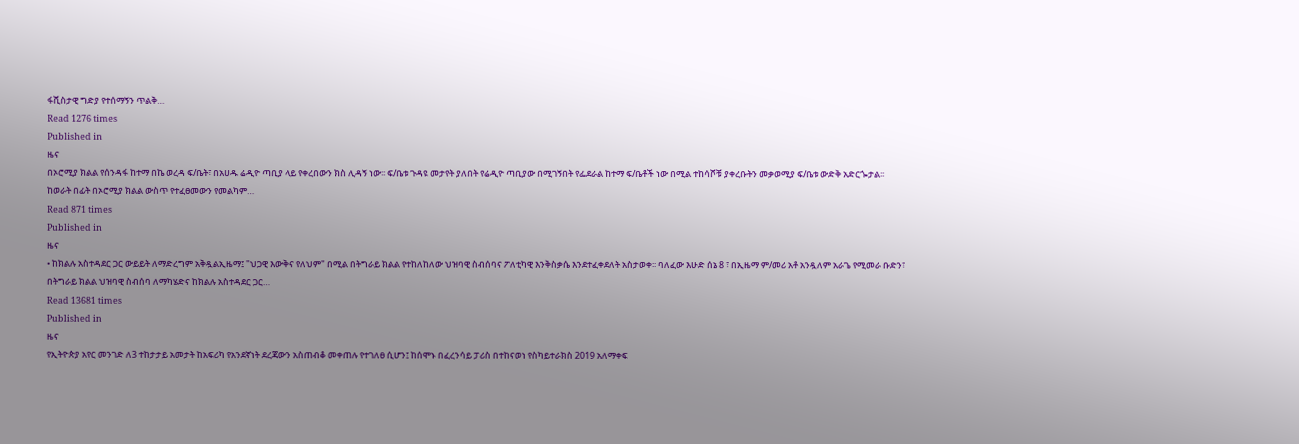ፋሺስታዊ ግድያ የተሰማኝን ጥልቅ…
Read 1276 times
Published in
ዜና
በኦሮሚያ ክልል የሰንዳፋ ከተማ በኬ ወረዳ ፍ/ቤት፣ በአሀዱ ሬዲዮ ጣቢያ ላይ የቀረበውን ክስ ሊዳኝ ነው፡፡ ፍ/ቤቱ ጉዳዩ መታየት ያለበት የሬዲዮ ጣቢያው በሚገኝበት የፌደራል ከተማ ፍ/ቤቶች ነው በሚል ተከሳሾቹ ያቀረቡትን መቃወሚያ ፍ/ቤቱ ውድቅ አድርጐታል፡፡ ከወራት በፊት በኦሮሚያ ክልል ውስጥ የተፈፀመውን የመልካም…
Read 871 times
Published in
ዜና
• ከክልሉ አስተዳደር ጋር ውይይት ለማድረግም አቅዷልኢዜማ፤ "ህጋዊ እውቅና የለህም" በሚል በትግራይ ክልል የተከለከለው ህዝባዊ ስብሰባና ፖለቲካዊ እንቅስቃሴ እንደተፈቀደለት አስታወቀ፡፡ ባለፈው እሁድ ሰኔ 8 ፣ በኢዜማ ም/መሪ አቶ አንዷለም አራጌ የሚመራ ቡድን፣ በትግራይ ክልል ህዝባዊ ስብሰባ ለማካሄድና ከክልሉ አስተዳደር ጋር…
Read 13681 times
Published in
ዜና
የኢትዮጵያ አየር መንገድ ለ3 ተከታታይ አመታት ከአፍሪካ የአንደኛነት ደረጃውን አስጠብቆ መቀጠሉ የተገለፀ ሲሆን፤ ከሰሞኑ በፈረንሳይ ፓሪስ በተከናወነ የስካይተራክስ 2019 አለማቀፍ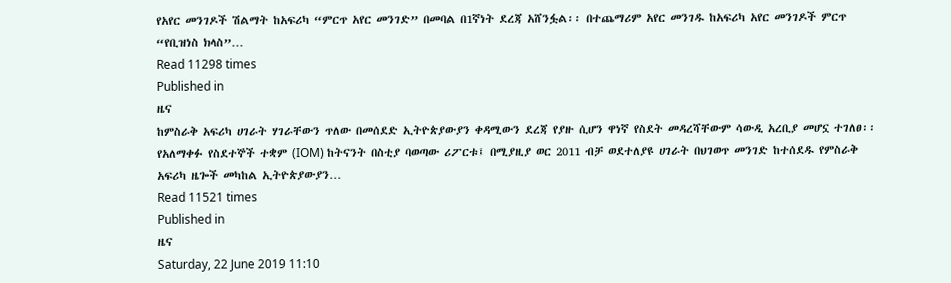የአየር መንገዶች ሽልማት ከአፍሪካ “ምርጥ አየር መንገድ” በመባል በ1ኛነት ደረጃ አሸንፏል፡፡ በተጨማሪም አየር መንገዱ ከአፍሪካ አየር መንገዶች ምርጥ “የቢዝነስ ክላስ”…
Read 11298 times
Published in
ዜና
ከምስራቅ አፍሪካ ሀገራት ሃገራቸውን ጥለው በመሰደድ ኢትዮጵያውያን ቀዳሚውን ደረጃ የያዙ ሲሆን ዋነኛ የስደት መዳረሻቸውም ሳውዲ አረቢያ መሆኗ ተገለፀ፡፡ የአለማቀፉ የስደተኞች ተቋም (IOM) ከትናንት በስቲያ ባወጣው ሪፖርቱ፤ በሚያዚያ ወር 2011 ብቻ ወደተለያዩ ሀገራት በህገወጥ መንገድ ከተሰደዱ የምስራቅ አፍሪካ ዜጐች መካከል ኢትዮጵያውያን…
Read 11521 times
Published in
ዜና
Saturday, 22 June 2019 11:10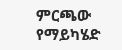ምርጫው የማይካሄድ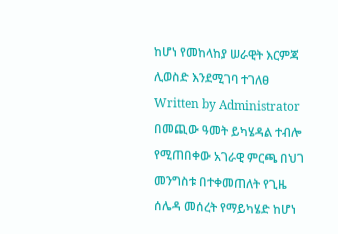ከሆነ የመከላከያ ሠራዊት እርምጃ ሊወስድ እንደሚገባ ተገለፀ
Written by Administrator
በመጪው ዓመት ይካሄዳል ተብሎ የሚጠበቀው አገራዊ ምርጫ በህገ መንግስቱ በተቀመጠለት የጊዜ ሰሌዳ መሰረት የማይካሄድ ከሆነ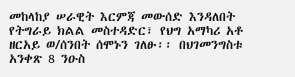መከላከያ ሠራዊት እርምጃ መውሰድ እንዳለበት የትግራይ ክልል መስተዳድር፣ የህግ አማካሪ አቶ ዘርአይ ወ/ሰንበት ሰሞኑን ገለፁ፡፡ በህገመንግስቱ አንቀጽ 8 ንዑስ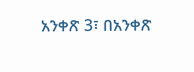አንቀጽ 3፣ በአንቀጽ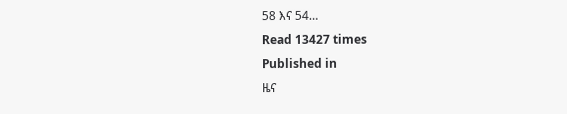58 እና 54…
Read 13427 times
Published in
ዜና